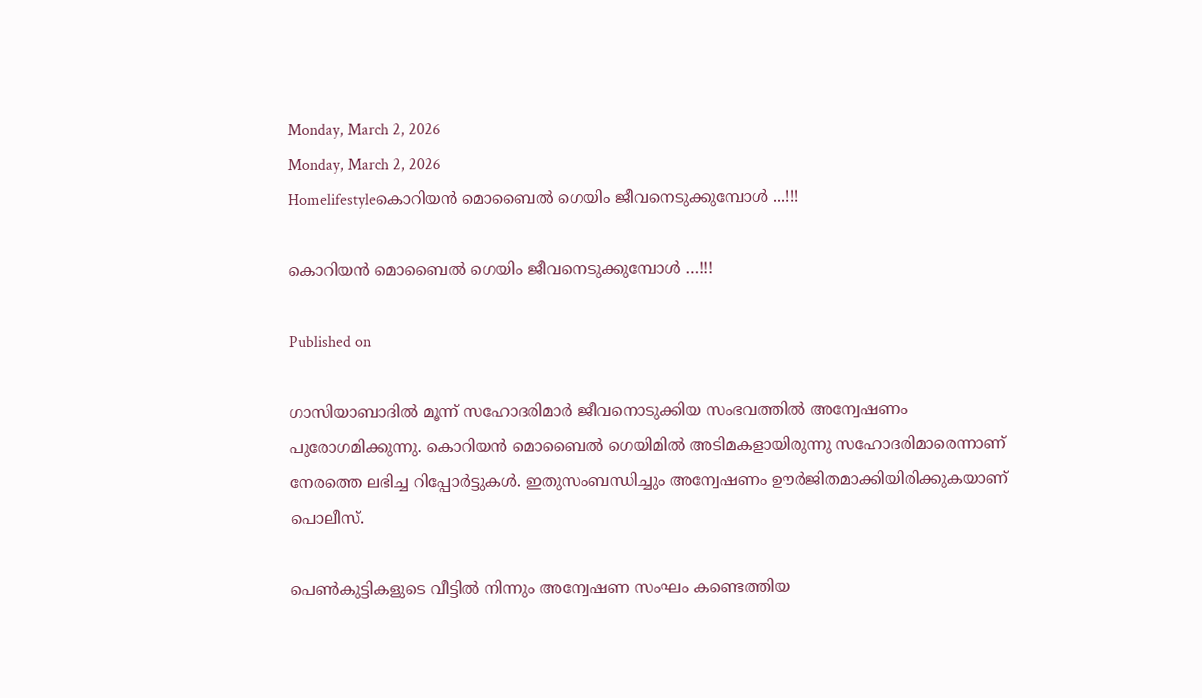Monday, March 2, 2026
Monday, March 2, 2026
Homelifestyleകൊറിയൻ മൊബൈൽ ഗെയിം ജീവനെടുക്കുമ്പോൾ ...!!!

കൊറിയൻ മൊബൈൽ ഗെയിം ജീവനെടുക്കുമ്പോൾ …!!!

Published on

ഗാസിയാബാദില്‍ മൂന്ന് സഹോദരിമാര്‍ ജീവനൊടുക്കിയ സംഭവത്തില്‍ അന്വേഷണം പുരോഗമിക്കുന്നു. കൊറിയൻ മൊബൈൽ ഗെയിമില്‍ അടിമകളായിരുന്നു സഹോദരിമാരെന്നാണ് നേരത്തെ ലഭിച്ച റിപ്പോര്‍ട്ടുകള്‍. ഇതുസംബന്ധിച്ചും അന്വേഷണം ഊര്‍ജിതമാക്കിയിരിക്കുകയാണ് പൊലീസ്.

പെണ്‍കുട്ടികളുടെ വീട്ടില്‍ നിന്നും അന്വേഷണ സംഘം കണ്ടെത്തിയ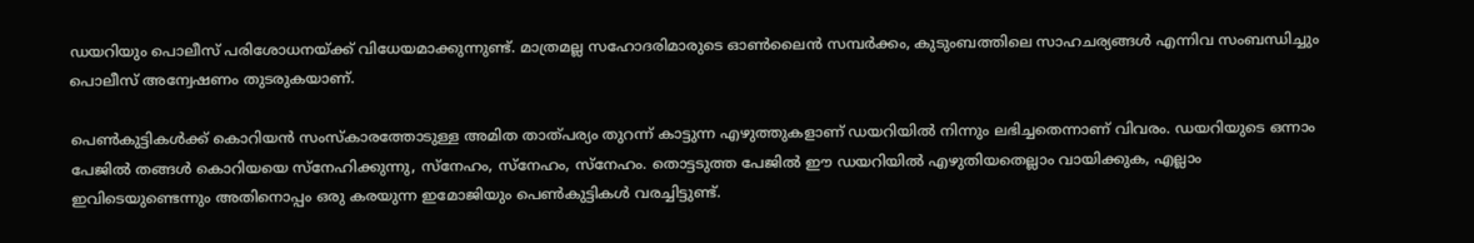ഡയറിയും പൊലീസ് പരിശോധനയ്‌ക്ക് വിധേയമാക്കുന്നുണ്ട്. മാത്രമല്ല സഹോദരിമാരുടെ ഓണ്‍ലൈന്‍ സമ്പര്‍ക്കം, കുടുംബത്തിലെ സാഹചര്യങ്ങള്‍ എന്നിവ സംബന്ധിച്ചും പൊലീസ് അന്വേഷണം തുടരുകയാണ്.

പെണ്‍കുട്ടികള്‍ക്ക് കൊറിയന്‍ സംസ്‌കാരത്തോടുള്ള അമിത താത്‌പര്യം തുറന്ന് കാട്ടുന്ന എഴുത്തുകളാണ് ഡയറിയില്‍ നിന്നും ലഭിച്ചതെന്നാണ് വിവരം. ഡയറിയുടെ ഒന്നാം പേജില്‍ തങ്ങള്‍ കൊറിയയെ സ്‌നേഹിക്കുന്നു, സ്നേഹം, സ്നേഹം, സ്നേഹം. തൊട്ടടുത്ത പേജില്‍ ഈ ഡയറിയില്‍ എഴുതിയതെല്ലാം വായിക്കുക, എല്ലാം ഇവിടെയുണ്ടെന്നും അതിനൊപ്പം ഒരു കരയുന്ന ഇമോജിയും പെണ്‍കുട്ടികള്‍ വരച്ചിട്ടുണ്ട്.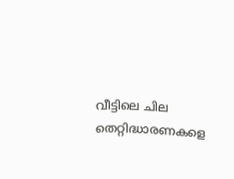വീട്ടിലെ ചില തെറ്റിദ്ധാരണകളെ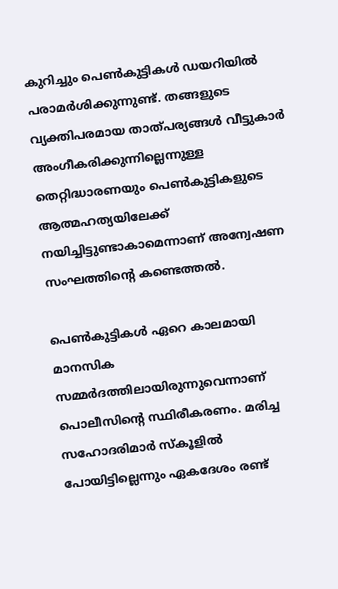കുറിച്ചും പെണ്‍കുട്ടികള്‍ ഡയറിയില്‍ പരാമര്‍ശിക്കുന്നുണ്ട്. തങ്ങളുടെ വ്യക്തിപരമായ താത്‌പര്യങ്ങള്‍ വീട്ടുകാര്‍ അംഗീകരിക്കുന്നില്ലെന്നുള്ള തെറ്റിദ്ധാരണയും പെണ്‍കുട്ടികളുടെ ആത്മഹത്യയിലേക്ക് നയിച്ചിട്ടുണ്ടാകാമെന്നാണ് അന്വേഷണ സംഘത്തിന്‍റെ കണ്ടെത്തല്‍.

പെണ്‍കുട്ടികള്‍ ഏറെ കാലമായി മാനസിക സമ്മര്‍ദത്തിലായിരുന്നുവെന്നാണ് പൊലീസിന്‍റെ സ്ഥിരീകരണം. മരിച്ച സഹോദരിമാര്‍ സ്‌കൂളില്‍ പോയിട്ടില്ലെന്നും ഏകദേശം രണ്ട്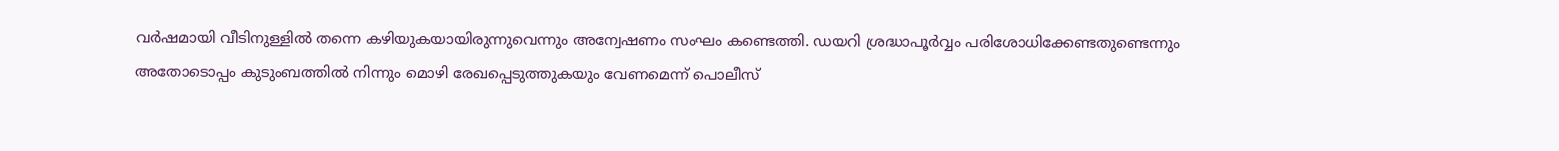വര്‍ഷമായി വീടിനുള്ളില്‍ തന്നെ കഴിയുകയായിരുന്നുവെന്നും അന്വേഷണം സംഘം കണ്ടെത്തി. ഡയറി ശ്രദ്ധാപൂര്‍വ്വം പരിശോധിക്കേണ്ടതുണ്ടെന്നും അതോടൊപ്പം കുടുംബത്തില്‍ നിന്നും മൊഴി രേഖപ്പെടുത്തുകയും വേണമെന്ന് പൊലീസ്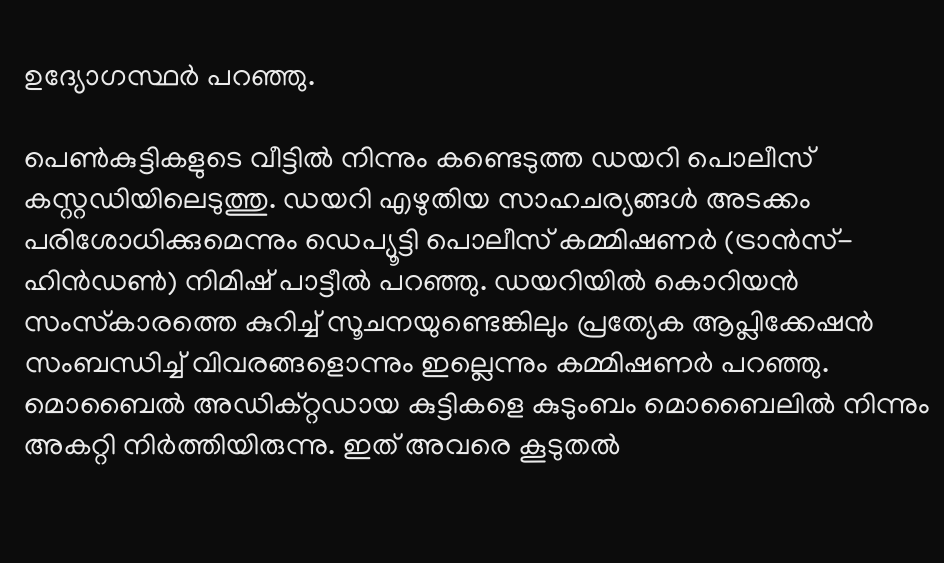ഉദ്യോഗസ്ഥര്‍ പറഞ്ഞു.

പെണ്‍കുട്ടികളുടെ വീട്ടില്‍ നിന്നും കണ്ടെടുത്ത ഡയറി പൊലീസ് കസ്റ്റഡിയിലെടുത്തു. ഡയറി എഴുതിയ സാഹചര്യങ്ങള്‍ അടക്കം പരിശോധിക്കുമെന്നും ഡെപ്യൂട്ടി പൊലീസ് കമ്മിഷണർ (ട്രാൻസ്-ഹിൻഡൺ) നിമിഷ് പാട്ടീൽ പറഞ്ഞു. ഡയറിയില്‍ കൊറിയന്‍ സംസ്‌കാരത്തെ കുറിച്ച് സൂചനയുണ്ടെങ്കിലും പ്രത്യേക ആപ്ലിക്കേഷന്‍ സംബന്ധിച്ച് വിവരങ്ങളൊന്നും ഇല്ലെന്നും കമ്മിഷണര്‍ പറഞ്ഞു. മൊബൈല്‍ അഡിക്‌റ്റഡായ കുട്ടികളെ കുടുംബം മൊബൈലില്‍ നിന്നും അകറ്റി നിര്‍ത്തിയിരുന്നു. ഇത് അവരെ കൂടുതല്‍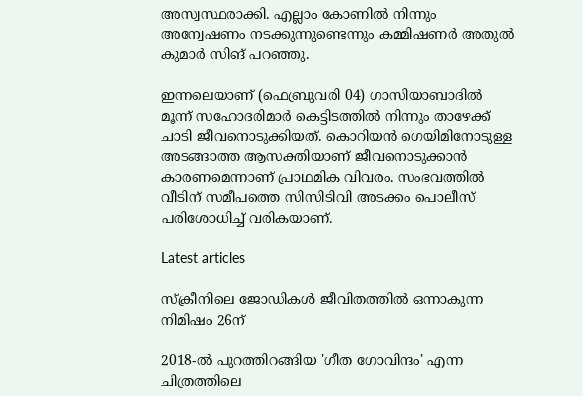അസ്വസ്ഥരാക്കി. എല്ലാം കോണില്‍ നിന്നും അന്വേഷണം നടക്കുന്നുണ്ടെന്നും കമ്മിഷണര്‍ അതുല്‍ കുമാര്‍ സിങ് പറഞ്ഞു.

ഇന്നലെയാണ് (ഫെബ്രുവരി 04) ഗാസിയാബാദില്‍ മൂന്ന് സഹോദരിമാര്‍ കെട്ടിടത്തില്‍ നിന്നും താഴേക്ക് ചാടി ജീവനൊടുക്കിയത്. കൊറിയന്‍ ഗെയിമിനോടുള്ള അടങ്ങാത്ത ആസക്തിയാണ് ജീവനൊടുക്കാന്‍ കാരണമെന്നാണ് പ്രാഥമിക വിവരം. സംഭവത്തില്‍ വീടിന് സമീപത്തെ സിസിടിവി അടക്കം പൊലീസ് പരിശോധിച്ച് വരികയാണ്.

Latest articles

സ്ക്രീനിലെ ജോഡികൾ ജീവിതത്തിൽ ഒന്നാകുന്ന നിമിഷം 26ന്

2018-ൽ പുറത്തിറങ്ങിയ 'ഗീത ഗോവിന്ദം' എന്ന ചിത്രത്തിലെ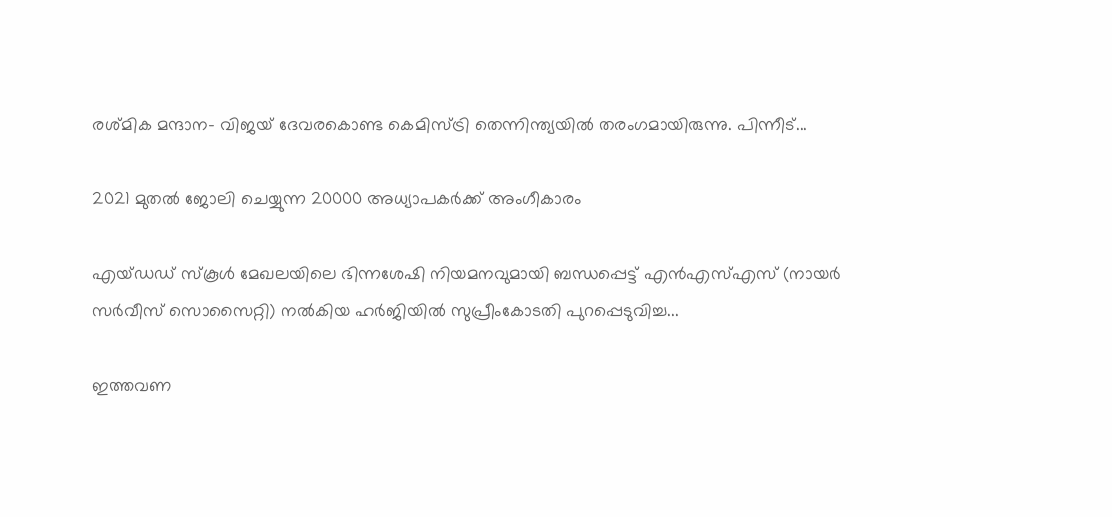രശ്‌മിക മന്ദാന- വിജയ്‌ ദേവരകൊണ്ട കെമിസ്ട്രി തെന്നിന്ത്യയിൽ തരംഗമായിരുന്നു. പിന്നീട്...

2021 മുതൽ ജോലി ചെയ്യുന്ന 20000 അധ്യാപകർക്ക് അംഗീകാരം

എയ്ഡഡ് സ്‌കൂൾ മേഖലയിലെ ഭിന്നശേഷി നിയമനവുമായി ബന്ധപ്പെട്ട് എൻഎസ്എസ് (നായർ സർവീസ് സൊസൈറ്റി) നൽകിയ ഹർജിയിൽ സുപ്രീംകോടതി പുറപ്പെടുവിച്ച...

ഇത്തവണ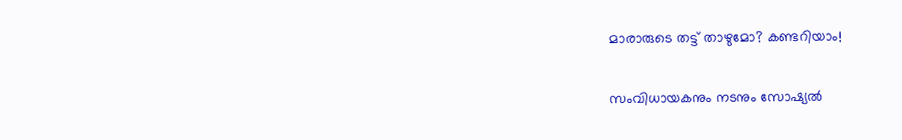മാരാരുടെ തട്ട് താഴുമോ? കണ്ടറിയാം!

സംവിധായകനും നടനും സോഷ്യൽ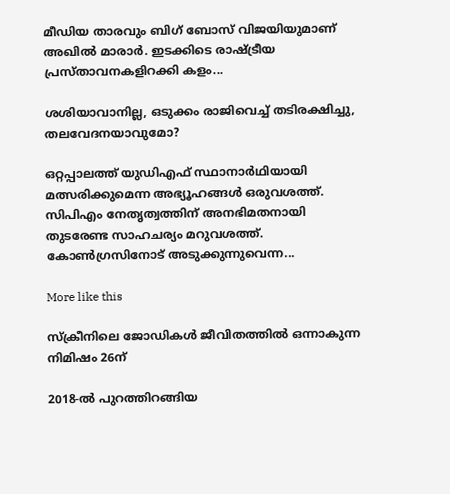മീഡിയ താരവും ബിഗ് ബോസ് വിജയിയുമാണ് അഖില്‍ മാരാര്‍. ഇടക്കിടെ രാഷ്ട്രീയ പ്രസ്താവനകളിറക്കി കളം...

ശശിയാവാനില്ല, ഒടുക്കം രാജിവെച്ച് തടിരക്ഷിച്ചു, തലവേദനയാവുമോ?

ഒറ്റപ്പാലത്ത് യുഡിഎഫ് സ്ഥാനാർഥിയായി മത്സരിക്കുമെന്ന അഭ്യൂഹങ്ങൾ ഒരുവശത്ത്. സിപിഎം നേതൃത്വത്തിന് അനഭിമതനായി തുടരേണ്ട സാഹചര്യം മറുവശത്ത്. കോൺഗ്രസിനോട് അടുക്കുന്നുവെന്ന...

More like this

സ്ക്രീനിലെ ജോഡികൾ ജീവിതത്തിൽ ഒന്നാകുന്ന നിമിഷം 26ന്

2018-ൽ പുറത്തിറങ്ങിയ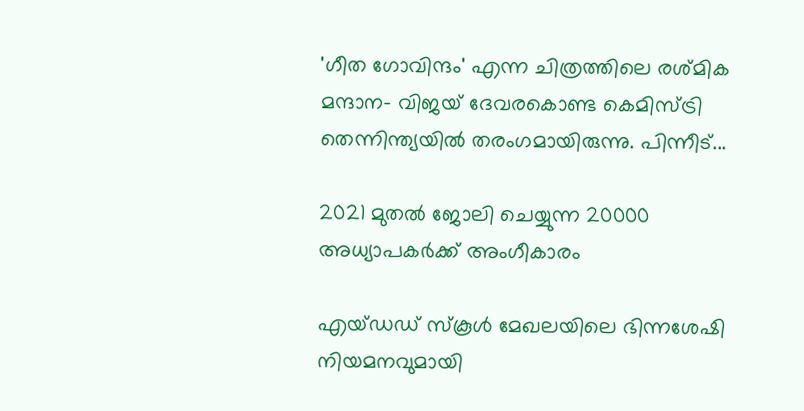'ഗീത ഗോവിന്ദം' എന്ന ചിത്രത്തിലെ രശ്‌മിക മന്ദാന- വിജയ്‌ ദേവരകൊണ്ട കെമിസ്ട്രി തെന്നിന്ത്യയിൽ തരംഗമായിരുന്നു. പിന്നീട്...

2021 മുതൽ ജോലി ചെയ്യുന്ന 20000 അധ്യാപകർക്ക് അംഗീകാരം

എയ്ഡഡ് സ്‌കൂൾ മേഖലയിലെ ഭിന്നശേഷി നിയമനവുമായി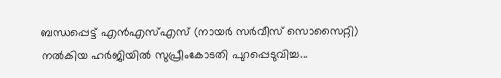ബന്ധപ്പെട്ട് എൻഎസ്എസ് (നായർ സർവീസ് സൊസൈറ്റി) നൽകിയ ഹർജിയിൽ സുപ്രീംകോടതി പുറപ്പെടുവിച്ച...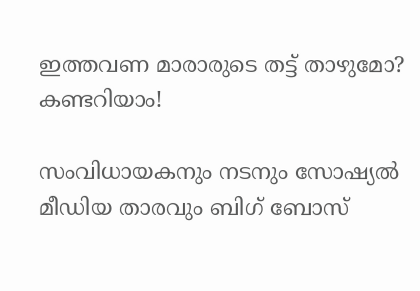ഇത്തവണ മാരാരുടെ തട്ട് താഴുമോ? കണ്ടറിയാം!

സംവിധായകനും നടനും സോഷ്യൽ മീഡിയ താരവും ബിഗ് ബോസ്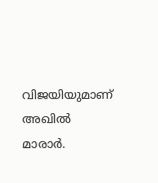വിജയിയുമാണ് അഖില്‍ മാരാര്‍.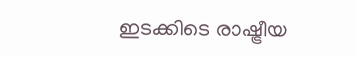ഇടക്കിടെ രാഷ്ട്രീയ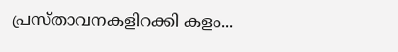പ്രസ്താവനകളിറക്കി കളം...